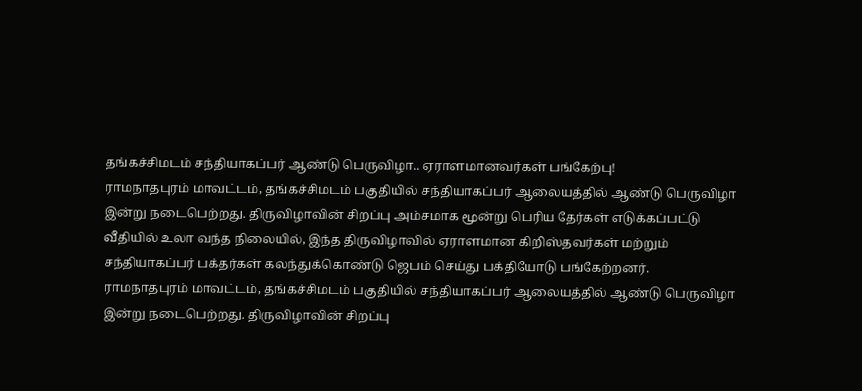தங்கச்சிமடம் சந்தியாகப்பர் ஆண்டு பெருவிழா.. ஏராளமானவர்கள் பங்கேற்பு!
ராமநாதபுரம் மாவட்டம், தங்கச்சிமடம் பகுதியில் சந்தியாகப்பர் ஆலையத்தில் ஆண்டு பெருவிழா இன்று நடைபெற்றது. திருவிழாவின் சிறப்பு அம்சமாக மூன்று பெரிய தேர்கள் எடுக்கப்பட்டு வீதியில் உலா வந்த நிலையில், இந்த திருவிழாவில் ஏராளமான கிறிஸ்தவர்கள் மற்றும் சந்தியாகப்பர் பக்தர்கள் கலந்துக்கொண்டு ஜெபம் செய்து பக்தியோடு பங்கேற்றனர்.
ராமநாதபுரம் மாவட்டம், தங்கச்சிமடம் பகுதியில் சந்தியாகப்பர் ஆலையத்தில் ஆண்டு பெருவிழா இன்று நடைபெற்றது. திருவிழாவின் சிறப்பு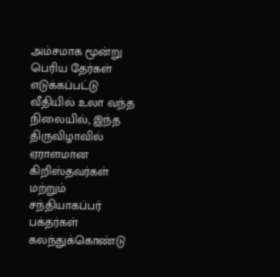அம்சமாக மூன்று பெரிய தேர்கள் எடுக்கப்பட்டு வீதியில் உலா வந்த நிலையில், இந்த திருவிழாவில் ஏராளமான கிறிஸ்தவர்கள் மற்றும் சந்தியாகப்பர் பக்தர்கள் கலந்துக்கொண்டு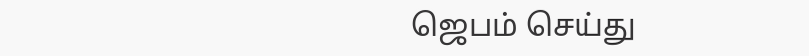ஜெபம் செய்து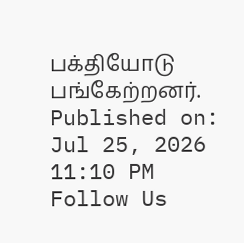பக்தியோடு பங்கேற்றனர்.
Published on: Jul 25, 2026 11:10 PM
Follow Us